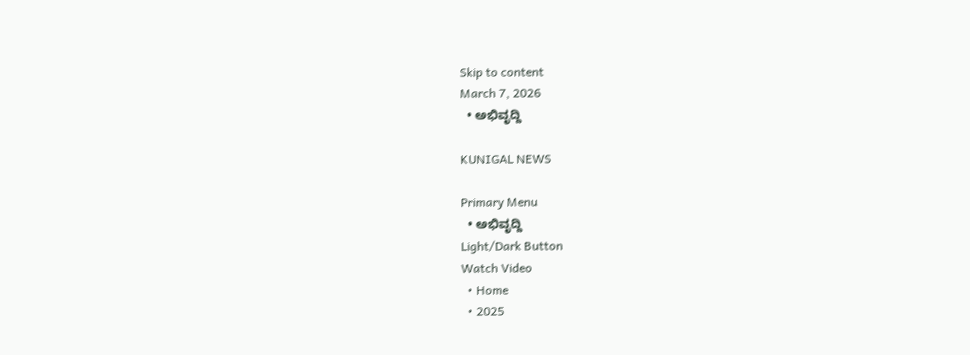Skip to content
March 7, 2026
  • ಅಭಿವೃದ್ದಿ

KUNIGAL NEWS

Primary Menu
  • ಅಭಿವೃದ್ದಿ
Light/Dark Button
Watch Video
  • Home
  • 2025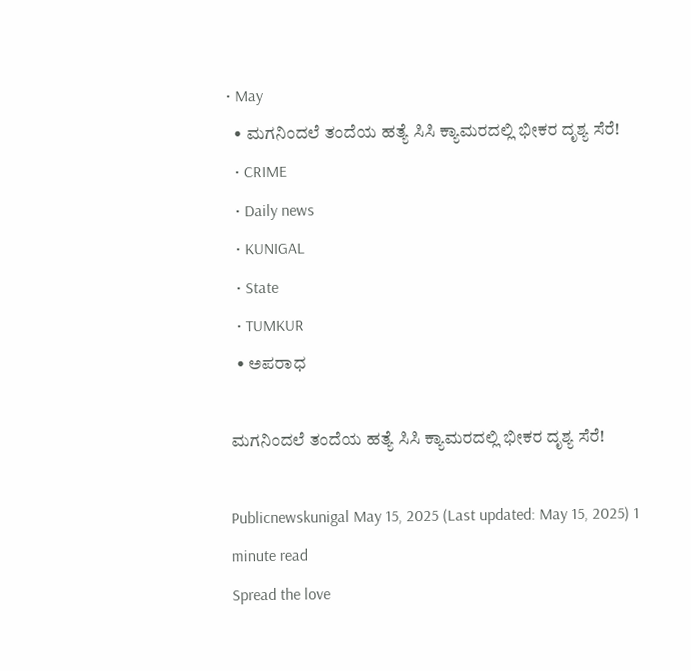• May
  • ಮಗನಿಂದಲೆ ತಂದೆಯ ಹತ್ಯೆ ಸಿಸಿ ಕ್ಯಾಮರದಲ್ಲಿ ಭೀಕರ ದೃಶ್ಯ ಸೆರೆ!
  • CRIME
  • Daily news
  • KUNIGAL
  • State
  • TUMKUR
  • ಅಪರಾಧ

ಮಗನಿಂದಲೆ ತಂದೆಯ ಹತ್ಯೆ ಸಿಸಿ ಕ್ಯಾಮರದಲ್ಲಿ ಭೀಕರ ದೃಶ್ಯ ಸೆರೆ!

Publicnewskunigal May 15, 2025 (Last updated: May 15, 2025) 1 minute read
Spread the love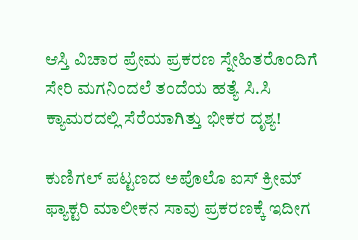ಆಸ್ತಿ ವಿಚಾರ ಪ್ರೇಮ ಪ್ರಕರಣ ಸ್ನೇಹಿತರೊಂದಿಗೆ ಸೇರಿ ಮಗನಿಂದಲೆ ತಂದೆಯ ಹತ್ಯೆ ಸಿ.ಸಿ ಕ್ಯಾಮರದಲ್ಲಿ ಸೆರೆಯಾಗಿತ್ತು ಭೀಕರ ದೃಶ್ಯ!

ಕುಣಿಗಲ್ ಪಟ್ಟಣದ ಅಪೊಲೊ ಐಸ್ ಕ್ರೀಮ್ ಫ್ಯಾಕ್ಟರಿ ಮಾಲೀಕನ ಸಾವು ಪ್ರಕರಣಕ್ಕೆ ಇದೀಗ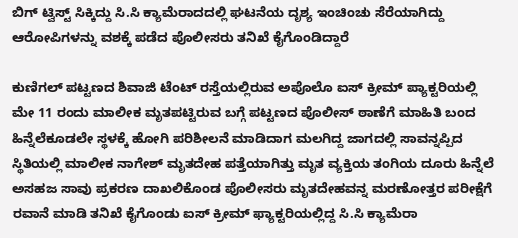ಬಿಗ್ ಟ್ವಿಸ್ಟ್ ಸಿಕ್ಕಿದ್ದು ಸಿ.ಸಿ ಕ್ಯಾಮೆರಾದದಲ್ಲಿ ಘಟನೆಯ ದೃಶ್ಯ ಇಂಚಿಂಚು ಸೆರೆಯಾಗಿದ್ದು ಆರೋಪಿಗಳನ್ನು ವಶಕ್ಕೆ ಪಡೆದ ಪೊಲೀಸರು ತನಿಖೆ ಕೈಗೊಂಡಿದ್ದಾರೆ

ಕುಣಿಗಲ್ ಪಟ್ಟಣದ ಶಿವಾಜಿ ಟೆಂಟ್ ರಸ್ತೆಯಲ್ಲಿರುವ ಅಪೊಲೊ ಐಸ್ ಕ್ರೀಮ್ ಪ್ಯಾಕ್ಟರಿಯಲ್ಲಿ ಮೇ 11 ರಂದು ಮಾಲೀಕ ಮೃತಪಟ್ಟಿರುವ ಬಗ್ಗೆ ಪಟ್ಟಣದ ಪೊಲೀಸ್ ಠಾಣೆಗೆ ಮಾಹಿತಿ ಬಂದ ಹಿನ್ನೆಲೆಕೂಡಲೇ ಸ್ಥಳಕ್ಕೆ ಹೋಗಿ ಪರಿಶೀಲನೆ ಮಾಡಿದಾಗ ಮಲಗಿದ್ದ ಜಾಗದಲ್ಲಿ ಸಾವನ್ನಪ್ಪಿದ ಸ್ಥಿತಿಯಲ್ಲಿ ಮಾಲೀಕ ನಾಗೇಶ್ ಮೃತದೇಹ ಪತ್ತೆಯಾಗಿತ್ತು ಮೃತ ವ್ಯಕ್ತಿಯ ತಂಗಿಯ ದೂರು ಹಿನ್ನೆಲೆ ಅಸಹಜ ಸಾವು ಪ್ರಕರಣ ದಾಖಲಿಕೊಂಡ ಪೊಲೀಸರು ಮೃತದೇಹವನ್ನ ಮರಣೋತ್ತರ ಪರೀಕ್ಷೆಗೆ ರವಾನೆ ಮಾಡಿ ತನಿಖೆ ಕೈಗೊಂಡು ಐಸ್ ಕ್ರೀಮ್ ಫ್ಯಾಕ್ಟರಿಯಲ್ಲಿದ್ದ ಸಿ.ಸಿ ಕ್ಯಾಮೆರಾ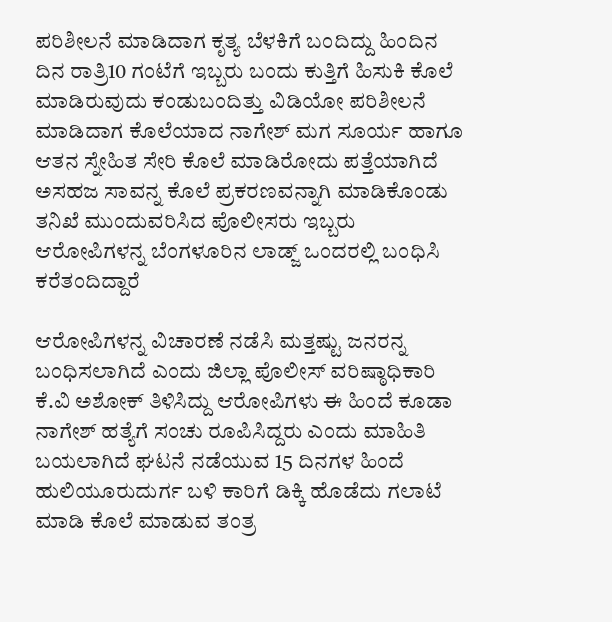ಪರಿಶೀಲನೆ ಮಾಡಿದಾಗ ಕೃತ್ಯ ಬೆಳಕಿಗೆ ಬಂದಿದ್ದು ಹಿಂದಿನ ದಿನ ರಾತ್ರಿ10 ಗಂಟೆಗೆ ಇಬ್ಬರು ಬಂದು ಕುತ್ತಿಗೆ ಹಿಸುಕಿ ಕೊಲೆ ಮಾಡಿರುವುದು ಕಂಡುಬಂದಿತ್ತು ವಿಡಿಯೋ ಪರಿಶೀಲನೆ ಮಾಡಿದಾಗ ಕೊಲೆಯಾದ ನಾಗೇಶ್ ಮಗ ಸೂರ್ಯ ಹಾಗೂ ಆತನ ಸ್ನೇಹಿತ ಸೇರಿ ಕೊಲೆ ಮಾಡಿರೋದು ಪತ್ತೆಯಾಗಿದೆ ಅಸಹಜ ಸಾವನ್ನ ಕೊಲೆ ಪ್ರಕರಣವನ್ನಾಗಿ ಮಾಡಿಕೊಂಡು ತನಿಖೆ ಮುಂದುವರಿಸಿದ ಪೊಲೀಸರು ಇಬ್ಬರು ಆರೋಪಿಗಳನ್ನ ಬೆಂಗಳೂರಿನ ಲಾಡ್ಜ್ ಒಂದರಲ್ಲಿ ಬಂಧಿಸಿ ಕರೆತಂದಿದ್ದಾರೆ

ಆರೋಪಿಗಳನ್ನ ವಿಚಾರಣೆ ನಡೆಸಿ ಮತ್ತಷ್ಟು ಜನರನ್ನ ಬಂಧಿಸಲಾಗಿದೆ ಎಂದು ಜಿಲ್ಲಾ ಪೊಲೀಸ್ ವರಿಷ್ಠಾಧಿಕಾರಿ ಕೆ.ವಿ ಅಶೋಕ್ ತಿಳಿಸಿದ್ದು ಆರೋಪಿಗಳು ಈ ಹಿಂದೆ ಕೂಡಾ ನಾಗೇಶ್ ಹತ್ಯೆಗೆ ಸಂಚು ರೂಪಿಸಿದ್ದರು ಎಂದು ಮಾಹಿತಿ ಬಯಲಾಗಿದೆ ಘಟನೆ ನಡೆಯುವ 15 ದಿನಗಳ ಹಿಂದೆ ಹುಲಿಯೂರುದುರ್ಗ ಬಳಿ ಕಾರಿಗೆ ಡಿಕ್ಕಿ ಹೊಡೆದು ಗಲಾಟೆ ಮಾಡಿ ಕೊಲೆ ಮಾಡುವ ತಂತ್ರ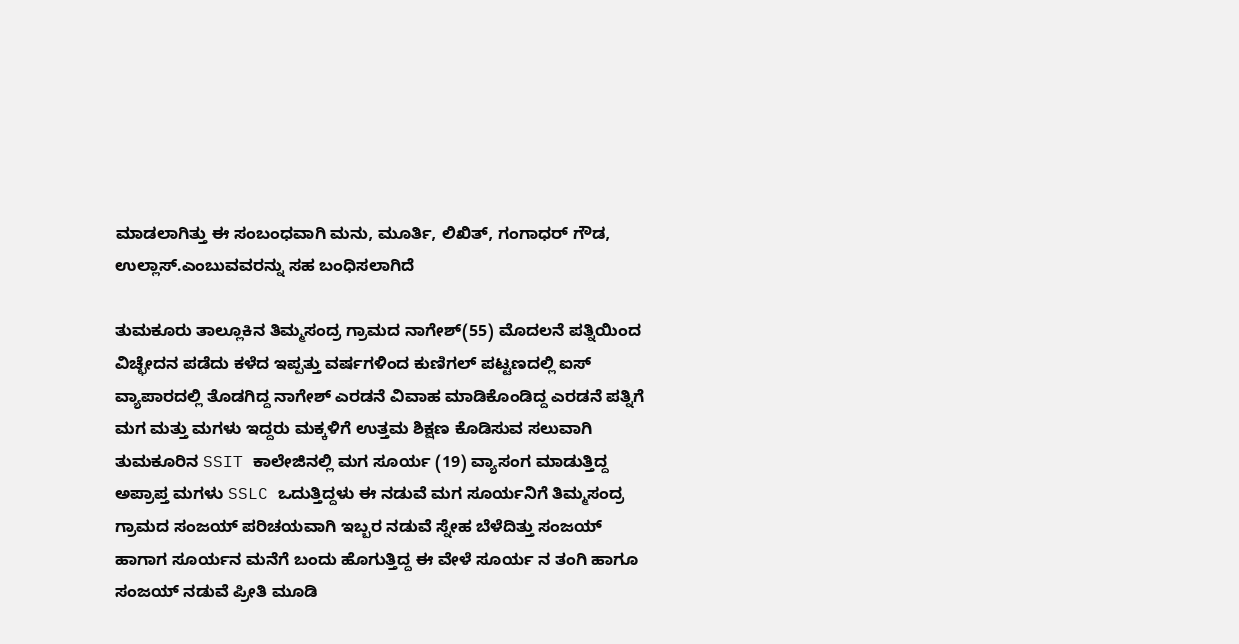ಮಾಡಲಾಗಿತ್ತು ಈ ಸಂಬಂಧವಾಗಿ ಮನು, ಮೂರ್ತಿ, ಲಿಖಿತ್, ಗಂಗಾಧರ್ ಗೌಡ, ಉಲ್ಲಾಸ್.ಎಂಬುವವರನ್ನು ಸಹ ಬಂಧಿಸಲಾಗಿದೆ

ತುಮಕೂರು ತಾಲ್ಲೂಕಿನ ತಿಮ್ಮಸಂದ್ರ ಗ್ರಾಮದ ನಾಗೇಶ್(55) ಮೊದಲನೆ ಪತ್ನಿಯಿಂದ ವಿಚ್ಛೇದನ ಪಡೆದು ಕಳೆದ ಇಪ್ಪತ್ತು ವರ್ಷಗಳಿಂದ ಕುಣಿಗಲ್ ಪಟ್ಟಣದಲ್ಲಿ ಐಸ್ ವ್ಯಾಪಾರದಲ್ಲಿ ತೊಡಗಿದ್ದ ನಾಗೇಶ್ ಎರಡನೆ ವಿವಾಹ ಮಾಡಿಕೊಂಡಿದ್ದ ಎರಡನೆ ಪತ್ನಿಗೆ ಮಗ ಮತ್ತು ಮಗಳು ಇದ್ದರು ಮಕ್ಕಳಿಗೆ ಉತ್ತಮ ಶಿಕ್ಷಣ ಕೊಡಿಸುವ ಸಲುವಾಗಿ ತುಮಕೂರಿನ SSIT ಕಾಲೇಜಿನಲ್ಲಿ ಮಗ ಸೂರ್ಯ (19) ವ್ಯಾಸಂಗ ಮಾಡುತ್ತಿದ್ದ ಅಪ್ರಾಪ್ತ ಮಗಳು SSLC ಒದುತ್ತಿದ್ದಳು ಈ ನಡುವೆ ಮಗ ಸೂರ್ಯನಿಗೆ ತಿಮ್ಮಸಂದ್ರ ಗ್ರಾಮದ ಸಂಜಯ್ ಪರಿಚಯವಾಗಿ ಇಬ್ಬರ ನಡುವೆ ಸ್ನೇಹ ಬೆಳೆದಿತ್ತು ಸಂಜಯ್ ಹಾಗಾಗ ಸೂರ್ಯನ ಮನೆಗೆ ಬಂದು ಹೊಗುತ್ತಿದ್ದ ಈ ವೇಳೆ ಸೂರ್ಯ ನ ತಂಗಿ ಹಾಗೂ ಸಂಜಯ್ ನಡುವೆ ಪ್ರೀತಿ ಮೂಡಿ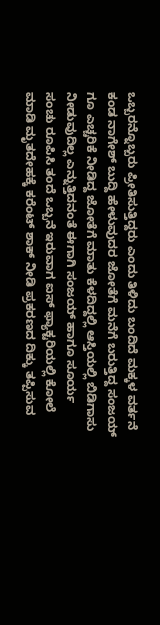ಒಬ್ಬರನ್ನೊಬ್ಬರು ಪ್ರೀತಿಸುತ್ತಿದ್ದರು ಎಂದು ತಿಳಿದು ಬಂದಿದೆ ಮಕ್ಕಳ ವರ್ತನೆ ಕಂಡ ನಾಗೇಶ್ ಬುದ್ದಿ ಹೇಳುವುದರ ಜೋತೆಗೆ ಮನೆಗೆ ಬರುತ್ತಿದ್ದ ಸಂಜಯ್ ಗೂ ಎಚ್ಚರಿಕೆ ನೀಡಿದ್ದ ಜೋತೆಗೆ ಮಾತು ಕೆಳದಿದ್ದಲ್ಲಿ ಆಸ್ತಿಯಲ್ಲಿ ಬಿಡಿಗಾಸು ನೀಡುವುದಿಲ್ಲ ಎನ್ನುತ್ತಿದನಂತೆ ಈಗಾಗಿ ಸಂಜಯ್ ಹಾಗೂ ಸೂರ್ಯ ಸಂಚು ರೂಪಿಸಿ ತಂದೆ ಒಬ್ಬನೆ ಇರುವಾಗ ಐಸ್ ಫ್ಯಾಕ್ಟರಿಯಲ್ಲಿ ಕೋಲೆ ಮಾಡಿ ಮೃತದೇಹಕ್ಕೆ ಕರೆಂಟ್ ಶಾಕ್ ನೀಡಿ ಪ್ರಕರಣದ ದಿಕ್ಕು ತಪ್ಪಿಸುವ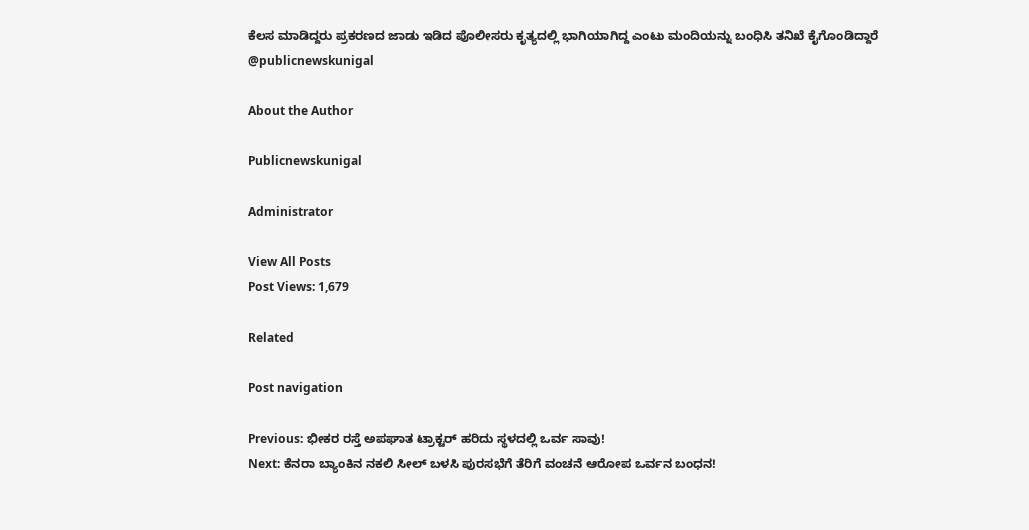ಕೆಲಸ ಮಾಡಿದ್ದರು ಪ್ರಕರಣದ ಜಾಡು ಇಡಿದ ಪೊಲೀಸರು ಕೃತ್ಯದಲ್ಲಿ ಭಾಗಿಯಾಗಿದ್ದ ಎಂಟು ಮಂದಿಯನ್ನು ಬಂಧಿಸಿ ತನಿಖೆ ಕೈಗೊಂಡಿದ್ದಾರೆ @publicnewskunigal

About the Author

Publicnewskunigal

Administrator

View All Posts
Post Views: 1,679

Related

Post navigation

Previous: ಭೀಕರ ರಸ್ತೆ ಅಪಘಾತ ಟ್ರಾಕ್ಟರ್ ಹರಿದು ಸ್ಥಳದಲ್ಲಿ ಒರ್ವ ಸಾವು!
Next: ಕೆನರಾ ಬ್ಯಾಂಕಿನ ನಕಲಿ ಸೀಲ್ ಬಳಸಿ ಪುರಸಭೆಗೆ ತೆರಿಗೆ ವಂಚನೆ ಆರೋಪ ಒರ್ವನ ಬಂಧನ!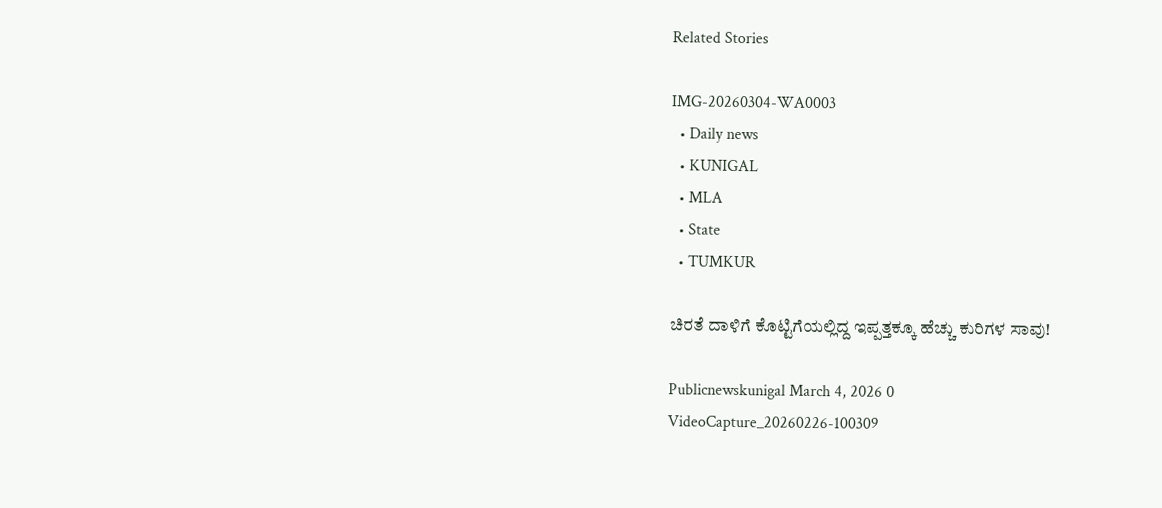Related Stories

IMG-20260304-WA0003
  • Daily news
  • KUNIGAL
  • MLA
  • State
  • TUMKUR

ಚಿರತೆ ದಾಳಿಗೆ ಕೊಟ್ಟಿಗೆಯಲ್ಲಿದ್ದ ಇಪ್ಪತ್ತಕ್ಕೂ ಹೆಚ್ಚು ಕುರಿಗಳ ಸಾವು!

Publicnewskunigal March 4, 2026 0
VideoCapture_20260226-100309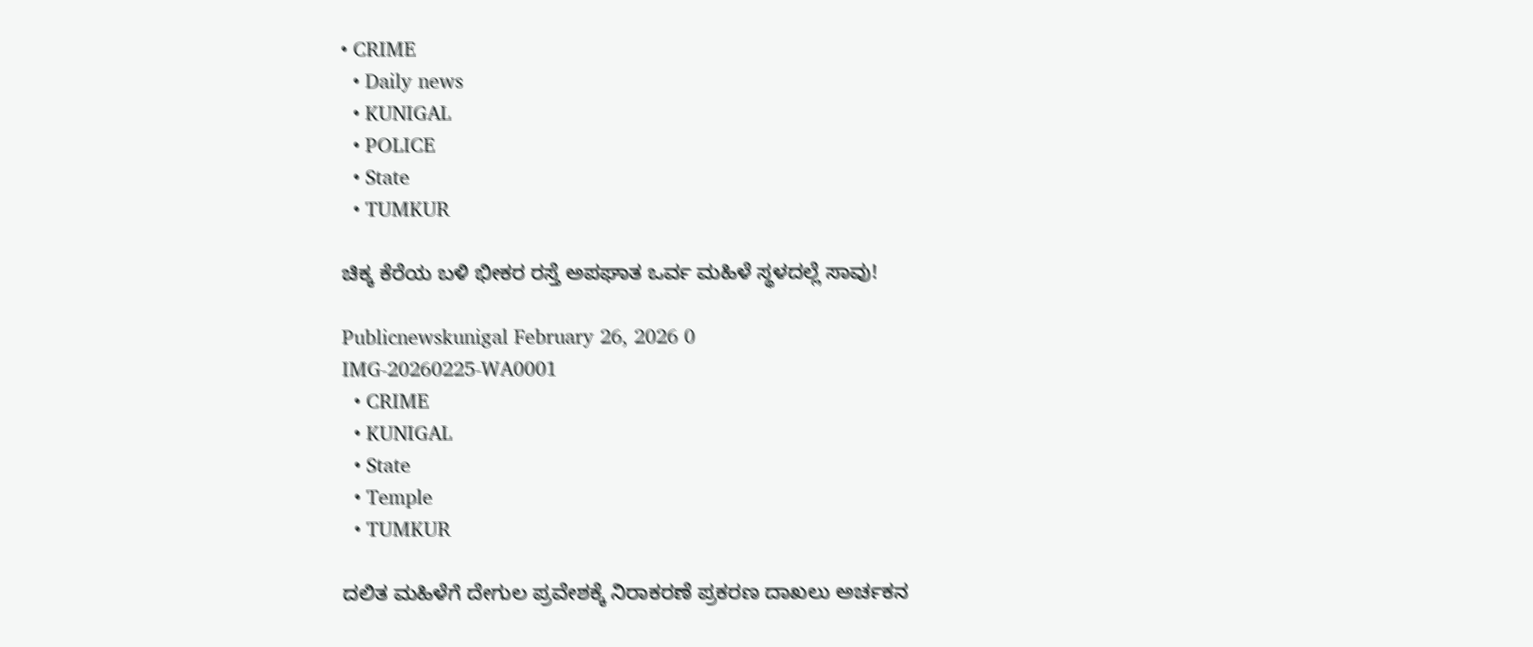• CRIME
  • Daily news
  • KUNIGAL
  • POLICE
  • State
  • TUMKUR

ಚಿಕ್ಕ ಕೆರೆಯ ಬಳಿ ಭೀಕರ ರಸ್ತೆ ಅಪಘಾತ ಒರ್ವ ಮಹಿಳೆ ಸ್ಥಳದಲ್ಲೆ ಸಾವು!

Publicnewskunigal February 26, 2026 0
IMG-20260225-WA0001
  • CRIME
  • KUNIGAL
  • State
  • Temple
  • TUMKUR

ದಲಿತ ಮಹಿಳೆಗೆ ದೇಗುಲ ಪ್ರವೇಶಕ್ಕೆ ನಿರಾಕರಣೆ ಪ್ರಕರಣ ದಾಖಲು ಅರ್ಚಕನ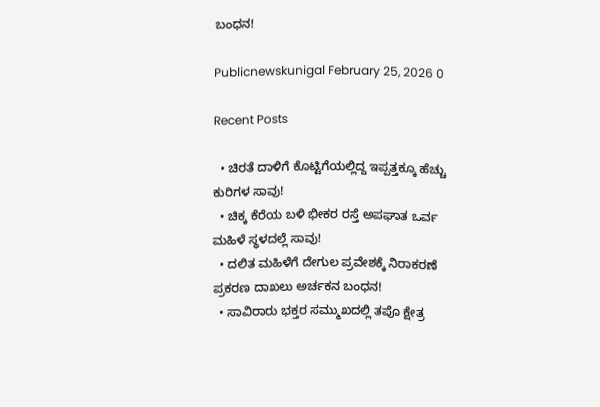ಬಂಧನ!

Publicnewskunigal February 25, 2026 0

Recent Posts

  • ಚಿರತೆ ದಾಳಿಗೆ ಕೊಟ್ಟಿಗೆಯಲ್ಲಿದ್ದ ಇಪ್ಪತ್ತಕ್ಕೂ ಹೆಚ್ಚು ಕುರಿಗಳ ಸಾವು!
  • ಚಿಕ್ಕ ಕೆರೆಯ ಬಳಿ ಭೀಕರ ರಸ್ತೆ ಅಪಘಾತ ಒರ್ವ ಮಹಿಳೆ ಸ್ಥಳದಲ್ಲೆ ಸಾವು!
  • ದಲಿತ ಮಹಿಳೆಗೆ ದೇಗುಲ ಪ್ರವೇಶಕ್ಕೆ ನಿರಾಕರಣೆ ಪ್ರಕರಣ ದಾಖಲು ಅರ್ಚಕನ ಬಂಧನ!
  • ಸಾವಿರಾರು ಭಕ್ತರ ಸಮ್ಮುಖದಲ್ಲಿ ತಪೊ ಕ್ಷೇತ್ರ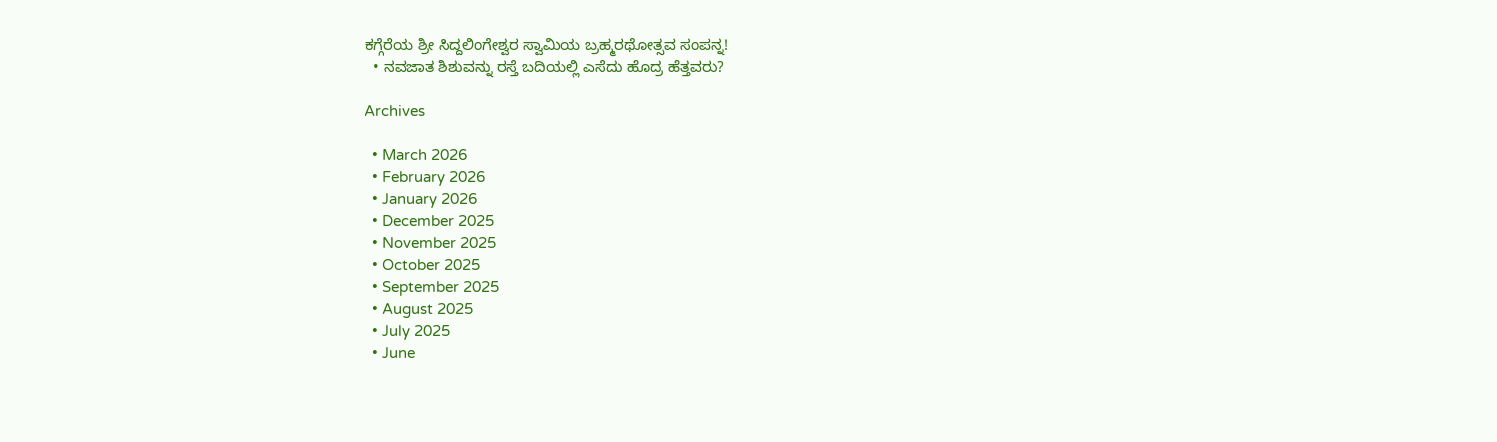ಕಗ್ಗೆರೆಯ ಶ್ರೀ ಸಿದ್ದಲಿಂಗೇಶ್ವರ ಸ್ವಾಮಿಯ ಬ್ರಹ್ಮರಥೋತ್ಸವ ಸಂಪನ್ನ!
  • ನವಜಾತ ಶಿಶುವನ್ನು ರಸ್ತೆ ಬದಿಯಲ್ಲಿ ಎಸೆದು ಹೊದ್ರ ಹೆತ್ತವರು?

Archives

  • March 2026
  • February 2026
  • January 2026
  • December 2025
  • November 2025
  • October 2025
  • September 2025
  • August 2025
  • July 2025
  • June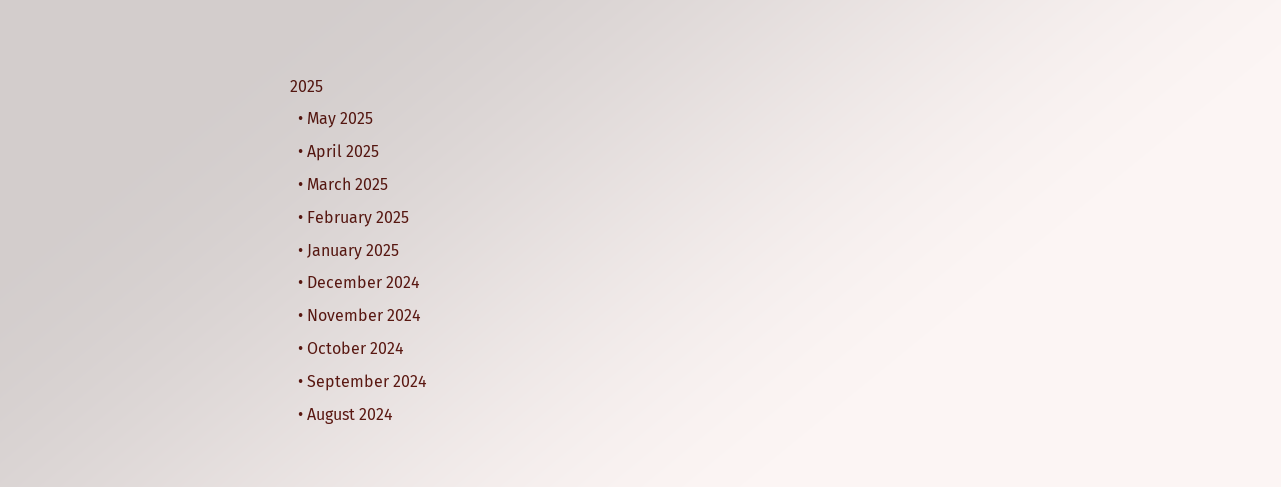2025
  • May 2025
  • April 2025
  • March 2025
  • February 2025
  • January 2025
  • December 2024
  • November 2024
  • October 2024
  • September 2024
  • August 2024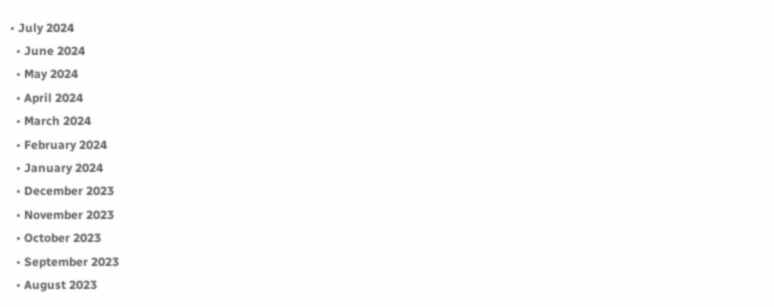• July 2024
  • June 2024
  • May 2024
  • April 2024
  • March 2024
  • February 2024
  • January 2024
  • December 2023
  • November 2023
  • October 2023
  • September 2023
  • August 2023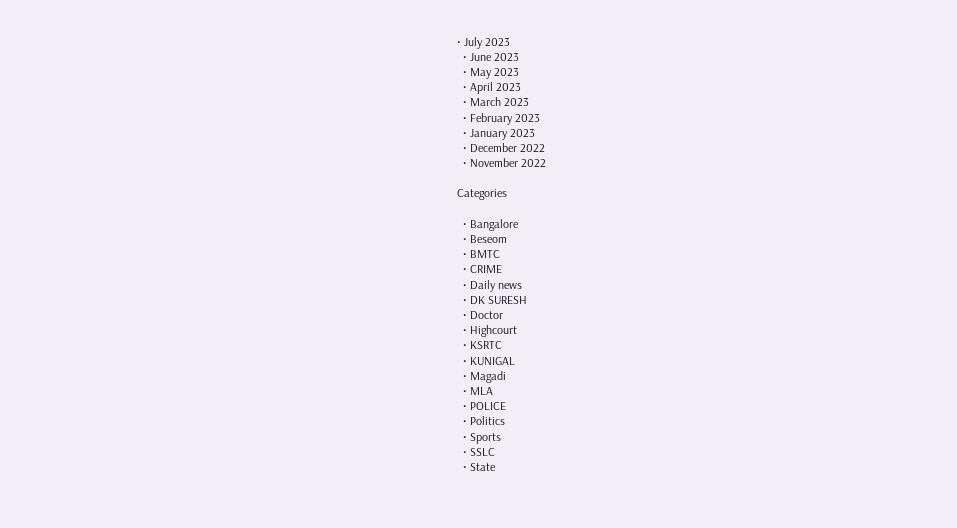• July 2023
  • June 2023
  • May 2023
  • April 2023
  • March 2023
  • February 2023
  • January 2023
  • December 2022
  • November 2022

Categories

  • Bangalore
  • Beseom
  • BMTC
  • CRIME
  • Daily news
  • DK SURESH
  • Doctor
  • Highcourt
  • KSRTC
  • KUNIGAL
  • Magadi
  • MLA
  • POLICE
  • Politics
  • Sports
  • SSLC
  • State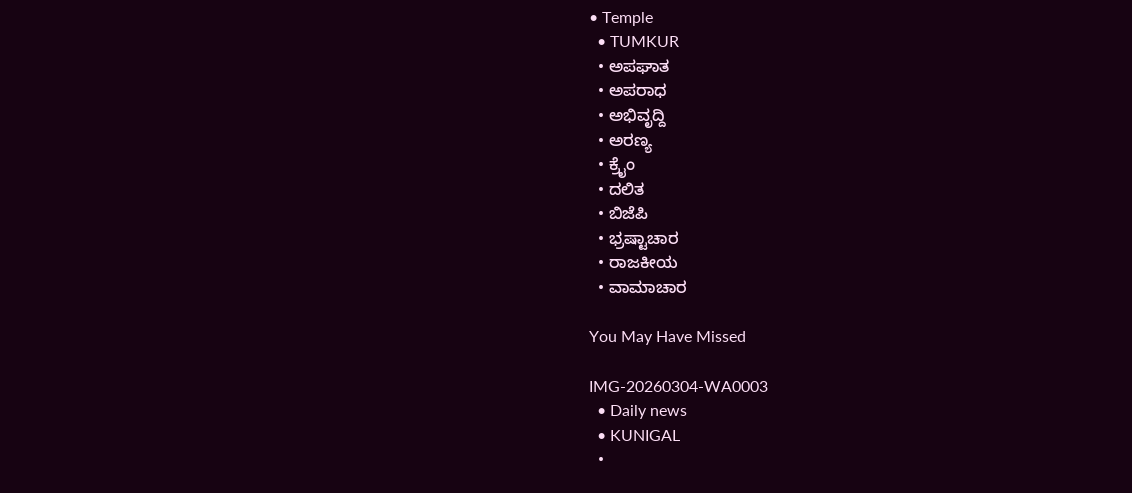• Temple
  • TUMKUR
  • ಅಪಘಾತ
  • ಅಪರಾಧ
  • ಅಭಿವೃದ್ದಿ
  • ಅರಣ್ಯ
  • ಕ್ರೈಂ
  • ದಲಿತ
  • ಬಿಜೆಪಿ
  • ಭ್ರಷ್ಟಾಚಾರ
  • ರಾಜಕೀಯ
  • ವಾಮಾಚಾರ

You May Have Missed

IMG-20260304-WA0003
  • Daily news
  • KUNIGAL
  •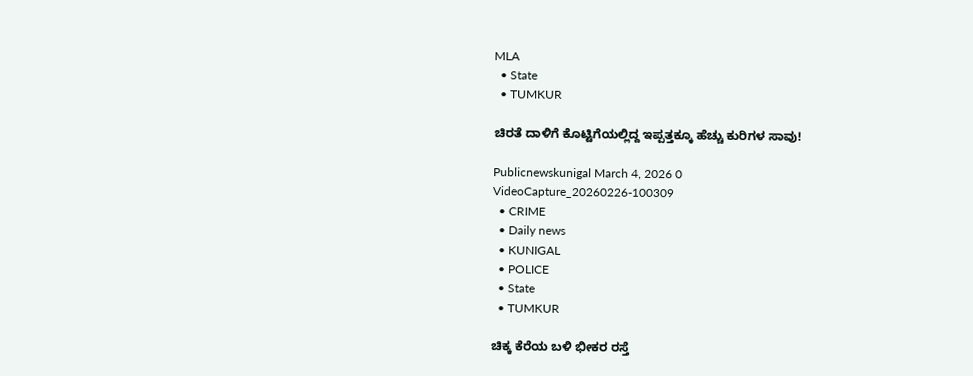MLA
  • State
  • TUMKUR

ಚಿರತೆ ದಾಳಿಗೆ ಕೊಟ್ಟಿಗೆಯಲ್ಲಿದ್ದ ಇಪ್ಪತ್ತಕ್ಕೂ ಹೆಚ್ಚು ಕುರಿಗಳ ಸಾವು!

Publicnewskunigal March 4, 2026 0
VideoCapture_20260226-100309
  • CRIME
  • Daily news
  • KUNIGAL
  • POLICE
  • State
  • TUMKUR

ಚಿಕ್ಕ ಕೆರೆಯ ಬಳಿ ಭೀಕರ ರಸ್ತೆ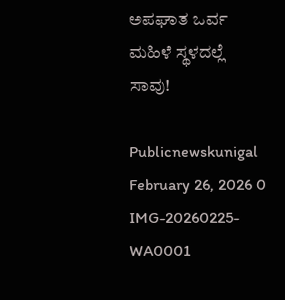ಅಪಘಾತ ಒರ್ವ ಮಹಿಳೆ ಸ್ಥಳದಲ್ಲೆ ಸಾವು!

Publicnewskunigal February 26, 2026 0
IMG-20260225-WA0001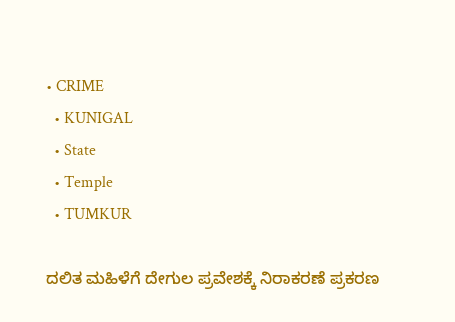• CRIME
  • KUNIGAL
  • State
  • Temple
  • TUMKUR

ದಲಿತ ಮಹಿಳೆಗೆ ದೇಗುಲ ಪ್ರವೇಶಕ್ಕೆ ನಿರಾಕರಣೆ ಪ್ರಕರಣ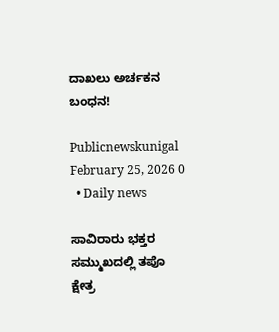ದಾಖಲು ಅರ್ಚಕನ ಬಂಧನ!

Publicnewskunigal February 25, 2026 0
  • Daily news

ಸಾವಿರಾರು ಭಕ್ತರ ಸಮ್ಮುಖದಲ್ಲಿ ತಪೊ ಕ್ಷೇತ್ರ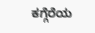ಕಗ್ಗೆರೆಯ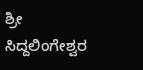ಶ್ರೀ ಸಿದ್ದಲಿಂಗೇಶ್ವರ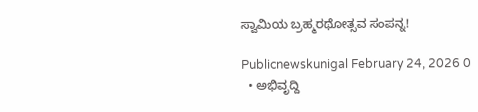ಸ್ವಾಮಿಯ ಬ್ರಹ್ಮರಥೋತ್ಸವ ಸಂಪನ್ನ!

Publicnewskunigal February 24, 2026 0
  • ಅಭಿವೃದ್ದಿ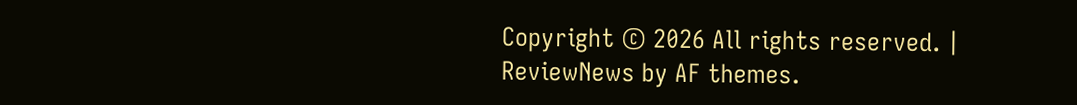Copyright © 2026 All rights reserved. | ReviewNews by AF themes.